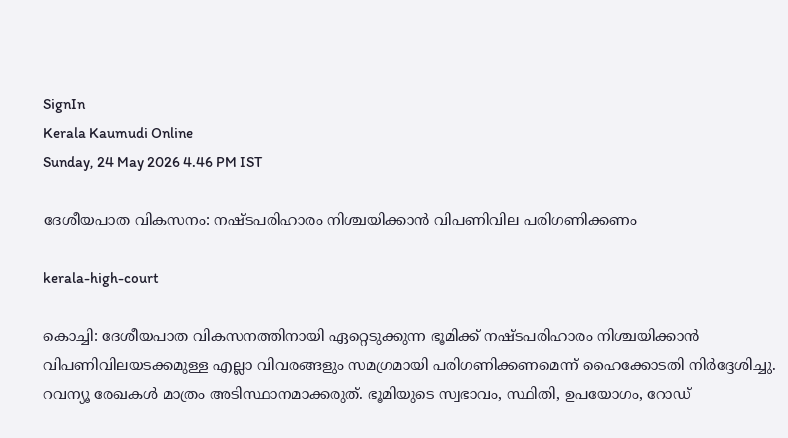SignIn
Kerala Kaumudi Online
Sunday, 24 May 2026 4.46 PM IST

ദേശീയപാത വികസനം: നഷ്ടപരിഹാരം നിശ്ചയിക്കാൻ വിപണിവില പരിഗണിക്കണം

kerala-high-court

കൊച്ചി: ദേശീയപാത വികസനത്തിനായി ഏറ്റെടുക്കുന്ന ഭ‌ൂമിക്ക് നഷ്‌ടപരിഹാരം നിശ്ചയിക്കാൻ വിപണിവിലയടക്കമുള്ള എല്ലാ വിവരങ്ങളും സമഗ്രമായി പരിഗണിക്കണമെന്ന് ഹൈക്കോടതി നിർദ്ദേശിച്ചു. റവന്യൂ രേഖകൾ മാത്രം അടിസ്ഥാനമാക്കരുത്. ഭൂമിയുടെ സ്വഭാവം, സ്ഥിതി, ഉപയോഗം, റോഡ്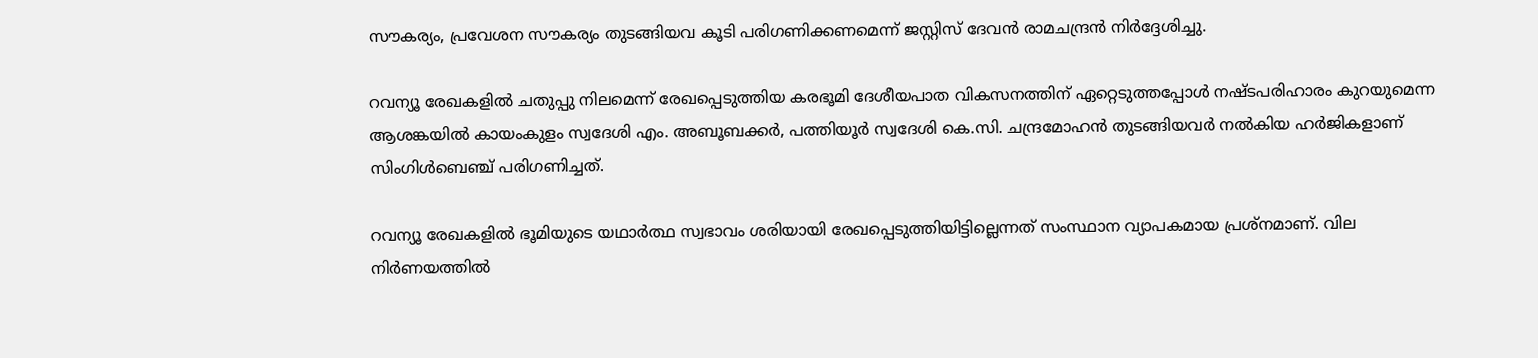സൗകര്യം, പ്രവേശന സൗകര്യം തുടങ്ങിയവ കൂടി പരിഗണിക്കണമെന്ന് ജസ്റ്റിസ് ദേവൻ രാമചന്ദ്രൻ നിർദ്ദേശിച്ചു.

റവന്യൂ രേഖകളിൽ ചതുപ്പു നിലമെന്ന് രേഖപ്പെടുത്തിയ കരഭൂമി ദേശീയപാത വികസനത്തിന് ഏറ്റെടുത്തപ്പോൾ നഷ്ടപരിഹാരം കുറയുമെന്ന ആശങ്കയിൽ കായംകുളം സ്വദേശി എം. അബൂബക്കർ, പത്തിയൂർ സ്വദേശി കെ.സി. ചന്ദ്രമോഹൻ തുടങ്ങിയവർ നൽകിയ ഹർജികളാണ് സിംഗിൾബെഞ്ച് പരിഗണിച്ചത്.

റവന്യൂ രേഖകളിൽ ഭൂമിയുടെ യഥാർത്ഥ സ്വഭാവം ശരിയായി രേഖപ്പെടുത്തിയിട്ടില്ലെന്നത് സംസ്ഥാന വ്യാപകമായ പ്രശ്നമാണ്. വില നിർണയത്തിൽ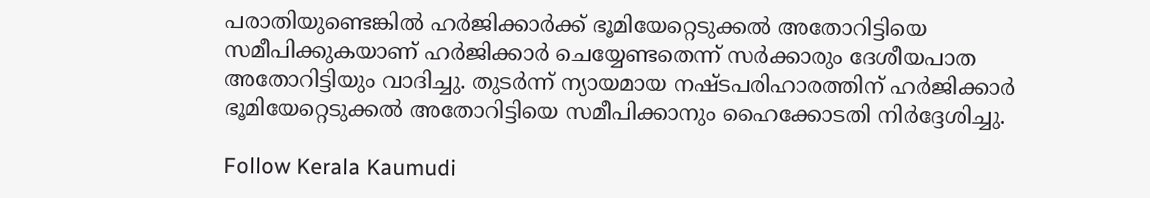പരാതിയുണ്ടെങ്കിൽ ഹർജിക്കാർക്ക് ഭൂമിയേറ്റെടുക്കൽ അതോറിട്ടിയെ സമീപിക്കുകയാണ് ഹർജിക്കാർ ചെയ്യേണ്ടതെന്ന് സർക്കാരും ദേശീയപാത അതോറിട്ടിയും വാദിച്ചു. തുടർന്ന് ന്യായമായ നഷ്‌ടപരിഹാരത്തിന് ഹർജിക്കാർ ഭൂമിയേറ്റെടുക്കൽ അതോറിട്ടിയെ സമീപിക്കാനും ഹൈക്കോടതി നിർദ്ദേശിച്ചു.

Follow Kerala Kaumudi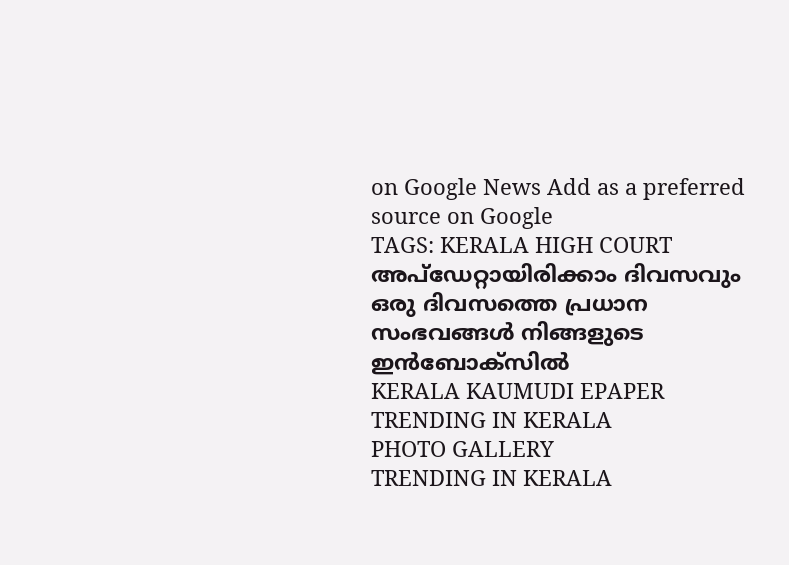on Google News Add as a preferred source on Google
TAGS: KERALA HIGH COURT
അപ്ഡേറ്റായിരിക്കാം ദിവസവും
ഒരു ദിവസത്തെ പ്രധാന സംഭവങ്ങൾ നിങ്ങളുടെ ഇൻബോക്സിൽ
KERALA KAUMUDI EPAPER
TRENDING IN KERALA
PHOTO GALLERY
TRENDING IN KERALA